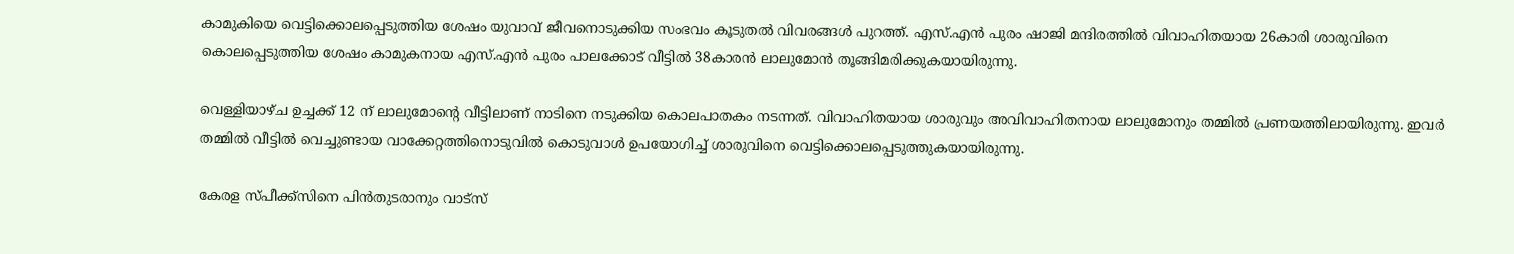കാമുകിയെ വെട്ടിക്കൊലപ്പെടുത്തിയ ശേഷം യുവാവ് ജീവനൊടുക്കിയ സംഭവം കൂടുതല്‍ വിവരങ്ങള്‍ പുറത്ത്. എസ്.എൻ പുരം ഷാജി മന്ദിരത്തില്‍ വിവാഹിതയായ 26കാരി ശാരുവിനെ കൊലപ്പെടുത്തിയ ശേഷം കാമുകനായ എസ്.എൻ പുരം പാലക്കോട് വീട്ടില്‍ 38കാരൻ ലാലുമോൻ തൂങ്ങിമരിക്കുകയായിരുന്നു.

വെള്ളിയാഴ്ച ഉച്ചക്ക് 12 ന് ലാലുമോന്റെ വീട്ടിലാണ് നാടിനെ നടുക്കിയ കൊലപാതകം നടന്നത്. വിവാഹിതയായ ശാരുവും അവിവാഹിതനായ ലാലുമോനും തമ്മില്‍ പ്രണയത്തിലായിരുന്നു. ഇവർ തമ്മില്‍ വീട്ടില്‍ വെച്ചുണ്ടായ വാക്കേറ്റത്തിനൊടുവില്‍ കൊടുവാള്‍ ഉപയോഗിച്ച്‌ ശാരുവിനെ വെട്ടിക്കൊലപ്പെടുത്തുകയായിരുന്നു.

കേരള സ്പീക്ക്സിനെ പിൻതുടരാനും വാട്സ്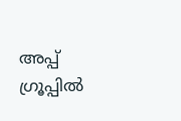അപ്പ് ഗ്രൂപ്പിൽ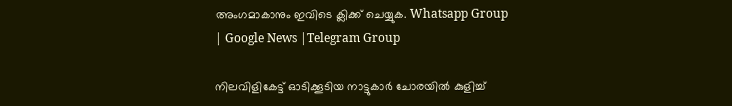അംഗമാകാനും ഇവിടെ ക്ലിക്ക് ചെയ്യുക. Whatsapp Group | Google News |Telegram Group

നിലവിളികേട്ട് ഓടിക്കൂടിയ നാട്ടുകാർ ചോരയില്‍ കുളിച്ച്‌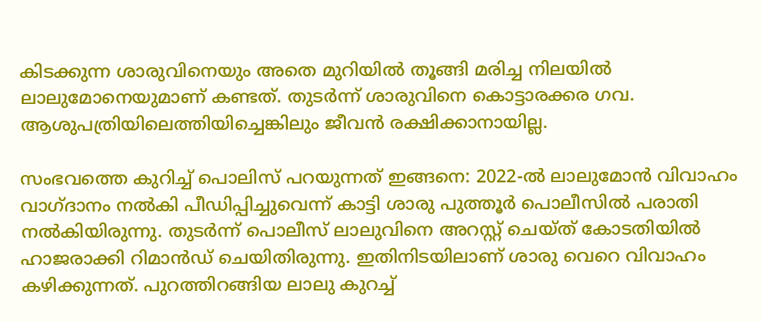കിടക്കുന്ന ശാരുവിനെയും അതെ മുറിയില്‍ തൂങ്ങി മരിച്ച നിലയില്‍ ലാലുമോനെയുമാണ് കണ്ടത്. തുടർന്ന് ശാരുവിനെ കൊട്ടാരക്കര ഗവ. ആശുപത്രിയിലെത്തിയിച്ചെങ്കിലും ജീവൻ രക്ഷിക്കാനായില്ല.

സംഭവത്തെ കുറിച്ച്‌ പൊലിസ് പറയുന്നത് ഇങ്ങനെ: 2022-ല്‍ ലാലുമോൻ വിവാഹം വാഗ്ദാനം നല്‍കി പീഡിപ്പിച്ചുവെന്ന് കാട്ടി ശാരു പുത്തൂർ പൊലീസില്‍ പരാതി നല്‍കിയിരുന്നു. തുടർന്ന് പൊലീസ് ലാലുവിനെ അറസ്റ്റ് ചെയ്ത് കോടതിയില്‍ ഹാജരാക്കി റിമാൻഡ് ചെയിതിരുന്നു. ഇതിനിടയിലാണ് ശാരു വെറെ വിവാഹം കഴിക്കുന്നത്. പുറത്തിറങ്ങിയ ലാലു കുറച്ച്‌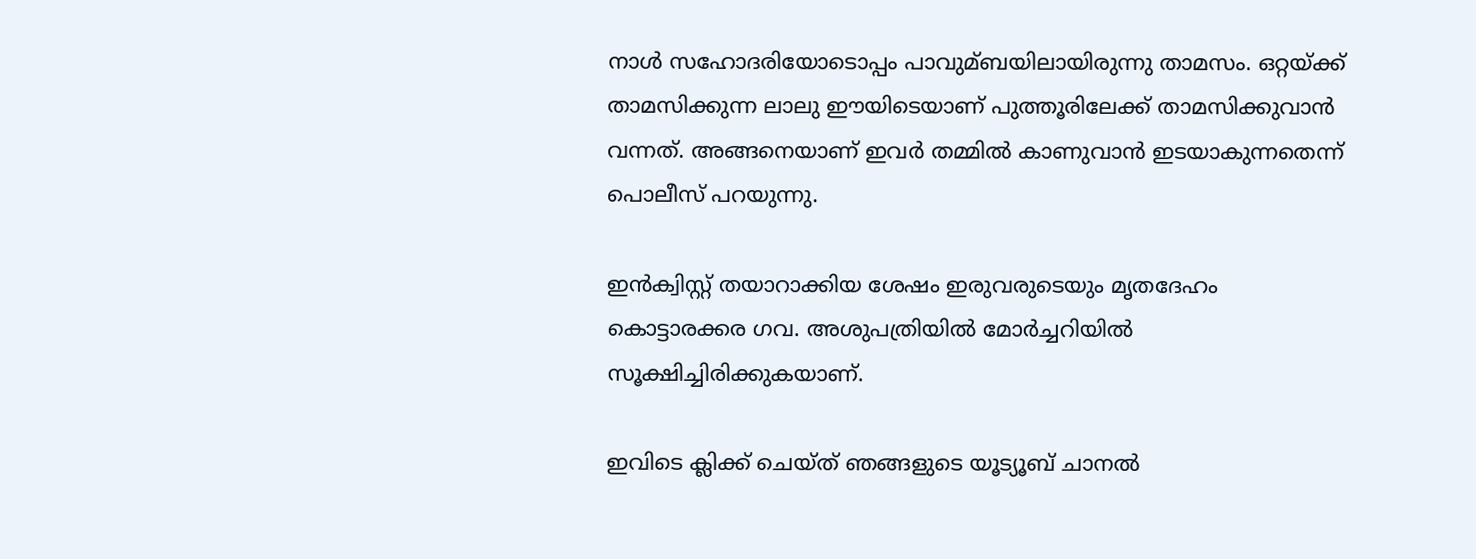നാള്‍ സഹോദരിയോടൊപ്പം പാവുമ്ബയിലായിരുന്നു താമസം. ഒറ്റയ്ക്ക് താമസിക്കുന്ന ലാലു ഈയിടെയാണ് പുത്തൂരിലേക്ക് താമസിക്കുവാൻ വന്നത്. അങ്ങനെയാണ് ഇവർ തമ്മില്‍ കാണുവാൻ ഇടയാകുന്നതെന്ന് പൊലീസ് പറയുന്നു.

ഇൻക്വിസ്റ്റ് തയാറാക്കിയ ശേഷം ഇരുവരുടെയും മൃതദേഹം കൊട്ടാരക്കര ഗവ. അശുപത്രിയില്‍ മോർച്ചറിയില്‍ സൂക്ഷിച്ചിരിക്കുകയാണ്.

ഇവിടെ ക്ലിക്ക് ചെയ്ത് ഞങ്ങളുടെ യൂട്യൂബ് ചാനൽ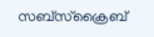സബ്സ്ക്രൈബ്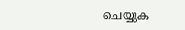ചെയ്യുക